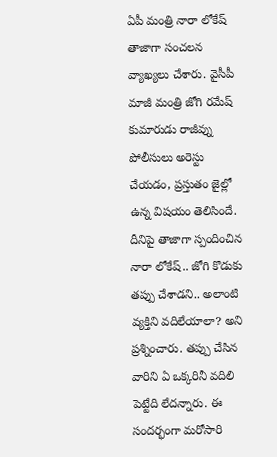ఏపీ మంత్రి నారా లోకేష్ తాజాగా సంచలన వ్యాఖ్యలు చేశారు. వైసీపీ మాజీ మంత్రి జోగి రమేష్ కుమారుడు రాజీవ్ను పోలీసులు అరెస్టు చేయడం, ప్రస్తుతం జైల్లో ఉన్న విషయం తెలిసిందే. దీనిపై తాజాగా స్పందించిన నారా లోకేష్.. జోగి కొడుకు తప్పు చేశాడని.. అలాంటి వ్యక్తిని వదిలేయాలా? అని ప్రశ్నించారు. తప్పు చేసిన వారిని ఏ ఒక్కరినీ వదిలి పెట్టేది లేదన్నారు. ఈ సందర్భంగా మరోసారి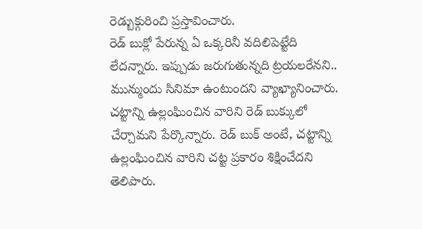రెడ్బుక్గురించి ప్రస్తావించారు.
రెడ్ బుక్లో పేరున్న ఏ ఒక్కరినీ వదిలిపెట్టేది లేదన్నారు. ఇప్పుడు జరుగుతున్నది ట్రయలరేనని.. మున్ముందు సినిమా ఉంటుందని వ్యాఖ్యానించారు. చట్టాన్ని ఉల్లంఘించిన వారిని రెడ్ బుక్కులో చేర్చామని పేర్కొన్నారు. రెడ్ బుక్ అంటే, చట్టాన్ని ఉల్లంఘించిన వారిని చట్ట ప్రకారం శిక్షించేదని తెలిపారు.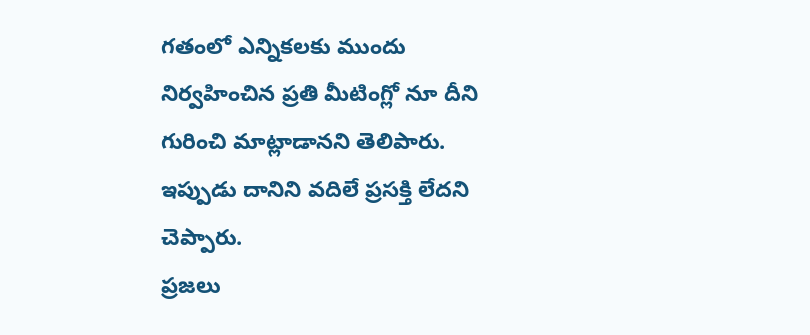గతంలో ఎన్నికలకు ముందు నిర్వహించిన ప్రతి మీటింగ్లో నూ దీని గురించి మాట్లాడానని తెలిపారు. ఇప్పుడు దానిని వదిలే ప్రసక్తి లేదని చెప్పారు.
ప్రజలు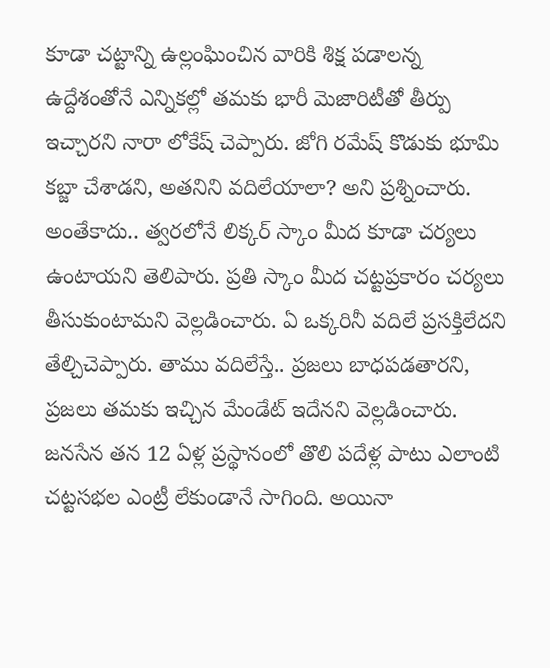కూడా చట్టాన్ని ఉల్లంఘించిన వారికి శిక్ష పడాలన్న ఉద్దేశంతోనే ఎన్నికల్లో తమకు భారీ మెజారిటీతో తీర్పు ఇచ్చారని నారా లోకేష్ చెప్పారు. జోగి రమేష్ కొడుకు భూమి కబ్జా చేశాడని, అతనిని వదిలేయాలా? అని ప్రశ్నించారు. అంతేకాదు.. త్వరలోనే లిక్కర్ స్కాం మీద కూడా చర్యలు ఉంటాయని తెలిపారు. ప్రతి స్కాం మీద చట్టప్రకారం చర్యలు తీసుకుంటామని వెల్లడించారు. ఏ ఒక్కరినీ వదిలే ప్రసక్తిలేదని తేల్చిచెప్పారు. తాము వదిలేస్తే.. ప్రజలు బాధపడతారని, ప్రజలు తమకు ఇచ్చిన మేండేట్ ఇదేనని వెల్లడించారు.
జనసేన తన 12 ఏళ్ల ప్రస్థానంలో తొలి పదేళ్ల పాటు ఎలాంటి చట్టసభల ఎంట్రీ లేకుండానే సాగింది. అయినా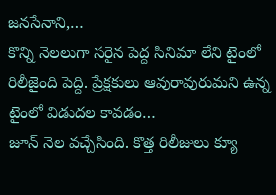జనసేనాని,…
కొన్ని నెలలుగా సరైన పెద్ద సినిమా లేని టైంలో రిలీజైంది పెద్ది. ప్రేక్షకులు ఆవురావురుమని ఉన్న టైంలో విడుదల కావడం…
జూన్ నెల వచ్చేసింది. కొత్త రిలీజులు క్యూ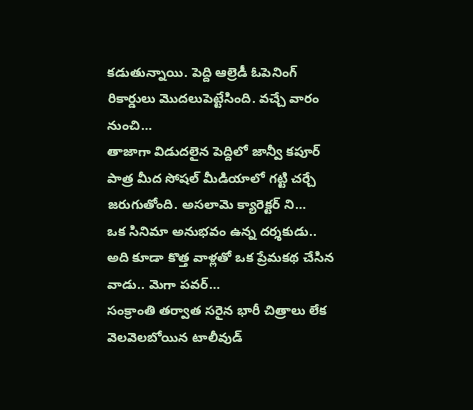కడుతున్నాయి. పెద్ది ఆల్రెడీ ఓపెనింగ్ రికార్డులు మొదలుపెట్టేసింది. వచ్చే వారం నుంచి…
తాజాగా విడుదలైన పెద్దిలో జాన్వీ కపూర్ పాత్ర మీద సోషల్ మీడియాలో గట్టి చర్చే జరుగుతోంది. అసలామె క్యారెక్టర్ ని…
ఒక సినిమా అనుభవం ఉన్న దర్శకుడు.. అది కూడా కొత్త వాళ్లతో ఒక ప్రేమకథ చేసిన వాడు.. మెగా పవర్…
సంక్రాంతి తర్వాత సరైన భారీ చిత్రాలు లేక వెలవెలబోయిన టాలీవుడ్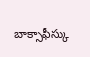బాక్సాఫీస్కు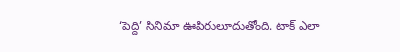‘పెద్ది’ సినిమా ఊపిరులూదుతోంది. టాక్ ఎలా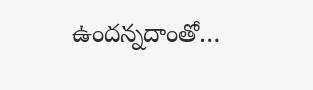ఉందన్నదాంతో…